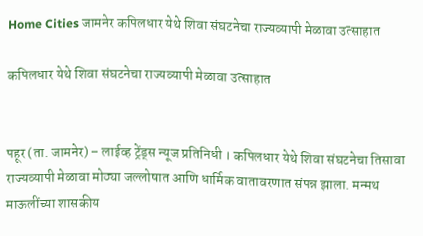Home Cities जामनेर कपिलधार येथे शिवा संघटनेचा राज्यव्यापी मेळावा उत्साहात

कपिलधार येथे शिवा संघटनेचा राज्यव्यापी मेळावा उत्साहात


पहूर (ता. जामनेर) – लाईव्ह ट्रेंड्स न्यूज प्रतिनिधी । कपिलधार येथे शिवा संघटनेचा तिसावा राज्यव्यापी मेळावा मोठ्या जल्लोषात आणि धार्मिक वातावरणात संपन्न झाला. मन्मथ माऊलींच्या शासकीय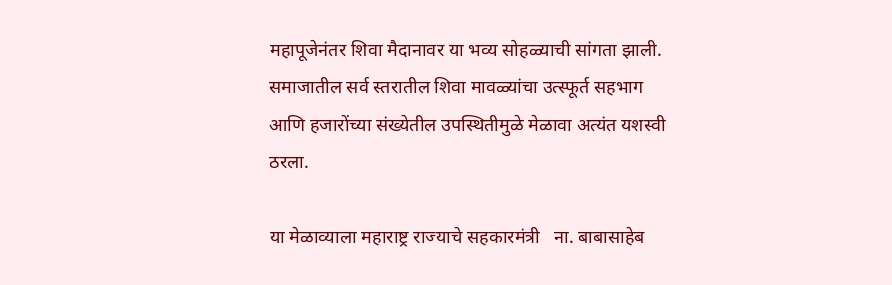महापूजेनंतर शिवा मैदानावर या भव्य सोहळ्याची सांगता झाली. समाजातील सर्व स्तरातील शिवा मावळ्यांचा उत्स्फूर्त सहभाग आणि हजारोंच्या संख्येतील उपस्थितीमुळे मेळावा अत्यंत यशस्वी ठरला.

या मेळाव्याला महाराष्ट्र राज्याचे सहकारमंत्री   ना. बाबासाहेब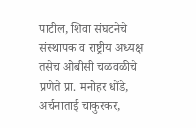पाटील, शिवा संघटनेचे संस्थापक व राष्ट्रीय अध्यक्ष तसेच ओबीसी चळवळीचे प्रणेते प्रा. मनोहर धोंडे, अर्चनाताई चाकुरकर,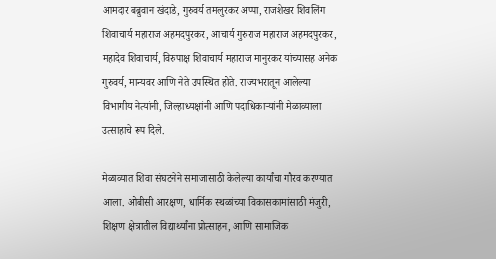आमदार बब्रुवान खंदाडे, गुरुवर्य तमलुरकर अप्पा, राजशेखर शिवलिंग शिवाचार्य महाराज अहमदपुरकर, आचार्य गुरुराज महाराज अहमदपुरकर, महादेव शिवाचार्य, विरुपाक्ष शिवाचार्य महाराज मानुरकर यांच्यासह अनेक गुरुवर्य, मान्यवर आणि नेते उपस्थित होते. राज्यभरातून आलेल्या विभागीय नेत्यांनी, जिल्हाध्यक्षांनी आणि पदाधिकाऱ्यांनी मेळाव्याला उत्साहाचे रूप दिले.

मेळाव्यात शिवा संघटनेने समाजासाठी केलेल्या कार्यांचा गौरव करण्यात आला. ओबीसी आरक्षण, धार्मिक स्थळांच्या विकासकामांसाठी मंजुरी, शिक्षण क्षेत्रातील विद्यार्थ्यांना प्रोत्साहन, आणि सामाजिक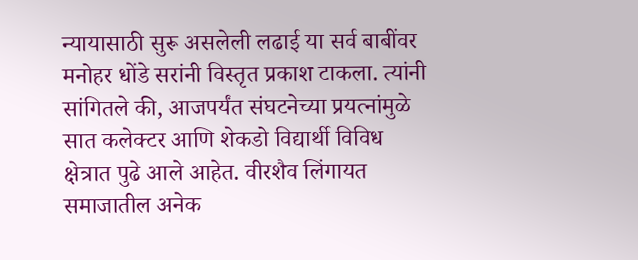न्यायासाठी सुरू असलेली लढाई या सर्व बाबींवर मनोहर धोंडे सरांनी विस्तृत प्रकाश टाकला. त्यांनी सांगितले की, आजपर्यंत संघटनेच्या प्रयत्नांमुळे सात कलेक्टर आणि शेकडो विद्यार्थी विविध क्षेत्रात पुढे आले आहेत. वीरशैव लिंगायत समाजातील अनेक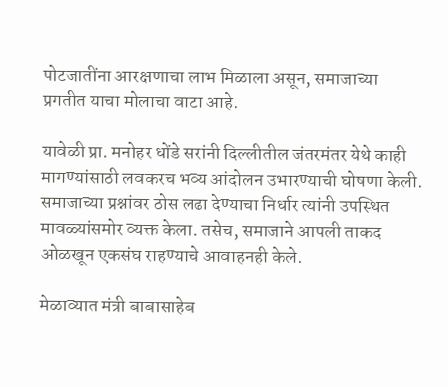पोटजातींना आरक्षणाचा लाभ मिळाला असून, समाजाच्या प्रगतीत याचा मोलाचा वाटा आहे.

यावेळी प्रा. मनोहर धोंडे सरांनी दिल्लीतील जंतरमंतर येथे काही मागण्यांसाठी लवकरच भव्य आंदोलन उभारण्याची घोषणा केली. समाजाच्या प्रश्नांवर ठोस लढा देण्याचा निर्धार त्यांनी उपस्थित मावळ्यांसमोर व्यक्त केला. तसेच, समाजाने आपली ताकद ओळखून एकसंघ राहण्याचे आवाहनही केले.

मेळाव्यात मंत्री बाबासाहेब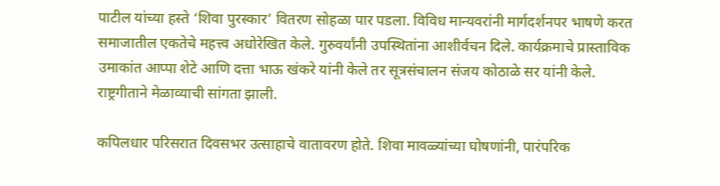पाटील यांच्या हस्ते ‘शिवा पुरस्कार’ वितरण सोहळा पार पडला. विविध मान्यवरांनी मार्गदर्शनपर भाषणे करत समाजातील एकतेचे महत्त्व अधोरेखित केले. गुरुवर्यांनी उपस्थितांना आशीर्वचन दिले. कार्यक्रमाचे प्रास्ताविक उमाकांत आप्पा शेटे आणि दत्ता भाऊ खंकरे यांनी केले तर सूत्रसंचालन संजय कोठाळे सर यांनी केले. राष्ट्रगीताने मेळाव्याची सांगता झाली.

कपिलधार परिसरात दिवसभर उत्साहाचे वातावरण होते. शिवा मावळ्यांच्या घोषणांनी, पारंपरिक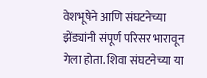वेशभूषेने आणि संघटनेच्या झेंड्यांनी संपूर्ण परिसर भारावून गेला होता. शिवा संघटनेच्या या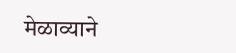मेळाव्याने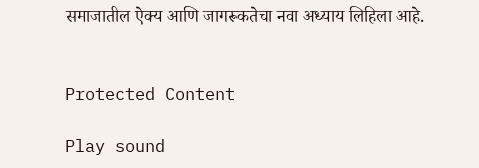समाजातील ऐक्य आणि जागरूकतेचा नवा अध्याय लिहिला आहे.


Protected Content

Play sound